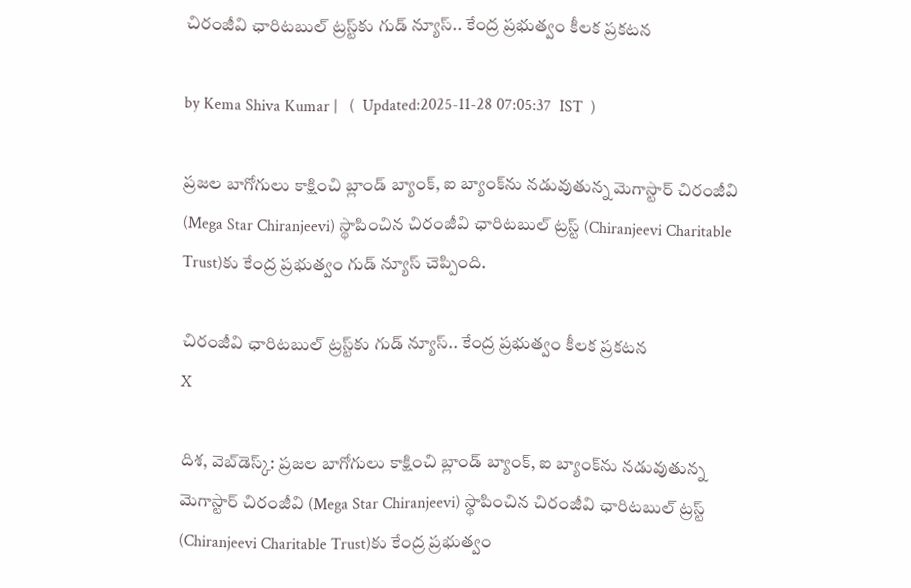చిరంజీవి ఛారిటబుల్ ట్రస్ట్‌కు గుడ్ న్యూస్.. కేంద్ర ప్రభుత్వం కీలక ప్రకటన

by Kema Shiva Kumar |   (  Updated:2025-11-28 07:05:37  IST  )

ప్రజల బాగోగులు కాక్షించి బ్లాండ్ బ్యాంక్, ఐ బ్యాంక్‌ను నడువుతున్న మెగాస్టార్ చిరంజీవి (Mega Star Chiranjeevi) స్థాపించిన చిరంజీవి ఛారిటబుల్ ట్రస్ట్‌ (Chiranjeevi Charitable Trust)కు కేంద్ర ప్రభుత్వం గుడ్ న్యూస్ చెప్పింది.

చిరంజీవి ఛారిటబుల్ ట్రస్ట్‌కు గుడ్ న్యూస్.. కేంద్ర ప్రభుత్వం కీలక ప్రకటన
X

దిశ, వెబ్‌డెస్క్: ప్రజల బాగోగులు కాక్షించి బ్లాండ్ బ్యాంక్, ఐ బ్యాంక్‌ను నడువుతున్న మెగాస్టార్ చిరంజీవి (Mega Star Chiranjeevi) స్థాపించిన చిరంజీవి ఛారిటబుల్ ట్రస్ట్‌ (Chiranjeevi Charitable Trust)కు కేంద్ర ప్రభుత్వం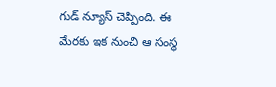గుడ్ న్యూస్ చెప్పింది. ఈ మేరకు ఇక నుంచి ఆ సంస్థ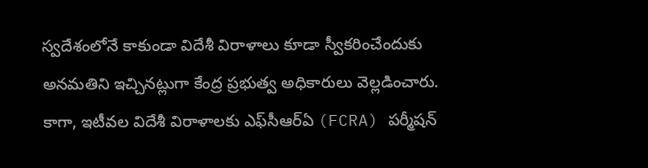స్వదేశంలోనే కాకుండా విదేశీ విరాళాలు కూడా స్వీకరించేందుకు అనమతిని ఇచ్చినట్లుగా కేంద్ర ప్రభుత్వ అధికారులు వెల్లడించారు. కాగా, ఇటీవల విదేశీ విరాళాలకు ఎఫ్‌సీఆర్ఏ (FCRA) పర్మీషన్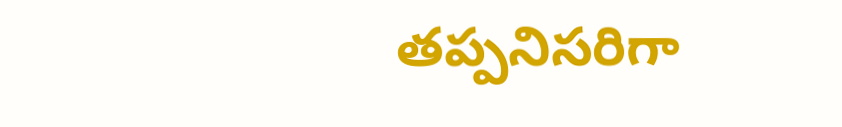తప్పనిసరిగా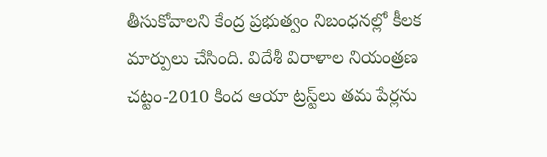తీసుకోవాలని కేంద్ర ప్రభుత్వం నిబంధనల్లో కీలక మార్పులు చేసింది. విదేశీ విరాళాల నియంత్రణ చట్టం-2010 కింద ఆయా ట్రస్ట్‌లు తమ పేర్లను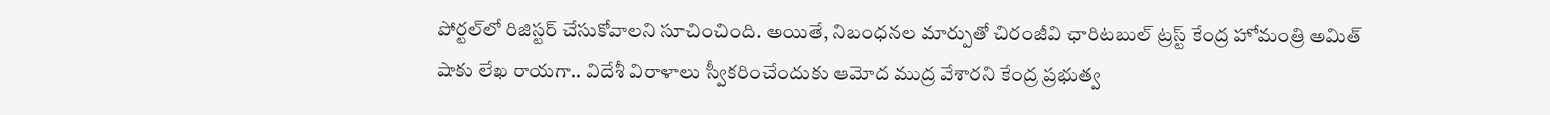పోర్టల్‌లో రిజిస్టర్ చేసుకోవాలని సూచించింది. అయితే, నిబంధనల మార్పుతో చిరంజీవి ఛారిటబుల్ ట్రస్ట్ కేంద్ర హోమంత్రి అమిత్ షాకు లేఖ రాయగా.. విదేశీ విరాళాలు స్వీకరించేందుకు ఆమోద ముద్ర వేశారని కేంద్ర ప్రభుత్వ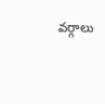వర్గాలు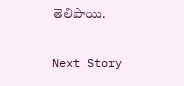తెలిపాయి.

Next Story